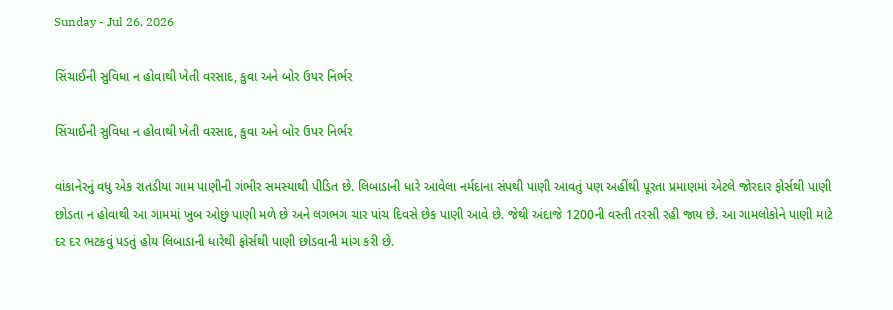Sunday - Jul 26, 2026

સિંચાઈની સુવિધા ન હોવાથી ખેતી વરસાદ, કુવા અને બોર ઉપર નિર્ભર

સિંચાઈની સુવિધા ન હોવાથી ખેતી વરસાદ, કુવા અને બોર ઉપર નિર્ભર

વાંકાનેરનું વધુ એક રાતડીયા ગામ પાણીની ગંભીર સમસ્યાથી પીડિત છે. લિબાડાની ધારે આવેલા નર્મદાના સંપથી પાણી આવતું પણ અહીંથી પૂરતા પ્રમાણમાં એટલે જોરદાર ફોર્સથી પાણી છોડતા ન હોવાથી આ ગામમાં ખુબ ઓછું પાણી મળે છે અને લગભગ ચાર પાંચ દિવસે છેક પાણી આવે છે. જેથી અંદાજે 1200ની વસ્તી તરસી રહી જાય છે. આ ગામલોકોને પાણી માટે દર દર ભટકવું પડતું હોય લિબાડાની ધારેથી ફોર્સથી પાણી છોડવાની માંગ કરી છે.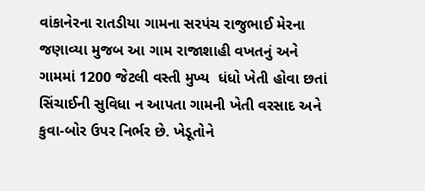વાંકાનેરના રાતડીયા ગામના સરપંચ રાજુભાઈ મેરના જણાવ્યા મુજબ આ ગામ રાજાશાહી વખતનું અને ગામમાં 1200 જેટલી વસ્તી મુખ્ય  ધંધો ખેતી હોવા છતાં સિંચાઈની સુવિધા ન આપતા ગામની ખેતી વરસાદ અને કુવા-બોર ઉપર નિર્ભર છે. ખેડૂતોને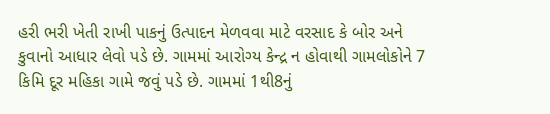હરી ભરી ખેતી રાખી પાકનું ઉત્પાદન મેળવવા માટે વરસાદ કે બોર અને કુવાનો આધાર લેવો પડે છે. ગામમાં આરોગ્ય કેન્દ્ર ન હોવાથી ગામલોકોને 7 કિમિ દૂર મહિકા ગામે જવું પડે છે. ગામમાં 1થી8નું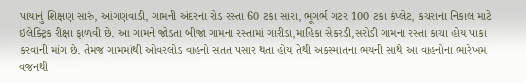પાયાનું શિક્ષણ સારું, આંગણવાડી, ગામની અંદરના રોડ રસ્તા 60 ટકા સારા, ભૂગર્ભ ગટર 100 ટકા કંપ્લેટ, કચરાના નિકાલ માટે ઇલેક્ટ્રિક રીક્ષા ફાળવી છે. આ ગામને જોડતા બીજા ગામના રસ્તામાં ગારીડા,માહિકા સેકરડી,સરોડી ગામના રસ્તા કાચા હોય પાકા કરવાની માંગ છે. તેમજ ગામમાંથી ઓવરલોડ વાહનો સતત પસાર થતા હોય તેથી અકસ્માતના ભયની સાથે આ વાહનોના ભારેખમ વજનથી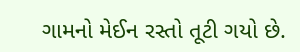ગામનો મેઈન રસ્તો તૂટી ગયો છે.